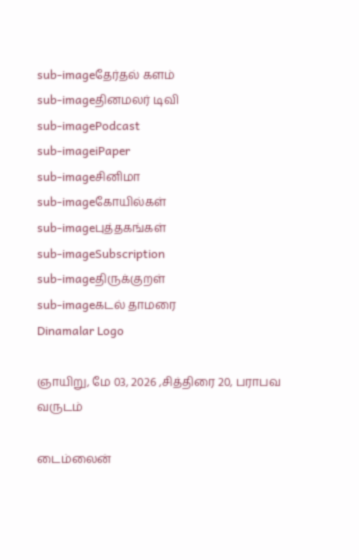sub-imageதேர்தல் களம்
sub-imageதினமலர் டிவி
sub-imagePodcast
sub-imageiPaper
sub-imageசினிமா
sub-imageகோயில்கள்
sub-imageபுத்தகங்கள்
sub-imageSubscription
sub-imageதிருக்குறள்
sub-imageகடல் தாமரை
Dinamalar Logo

ஞாயிறு, மே 03, 2026 ,சித்திரை 20, பராபவ வருடம்

டைம்லைன்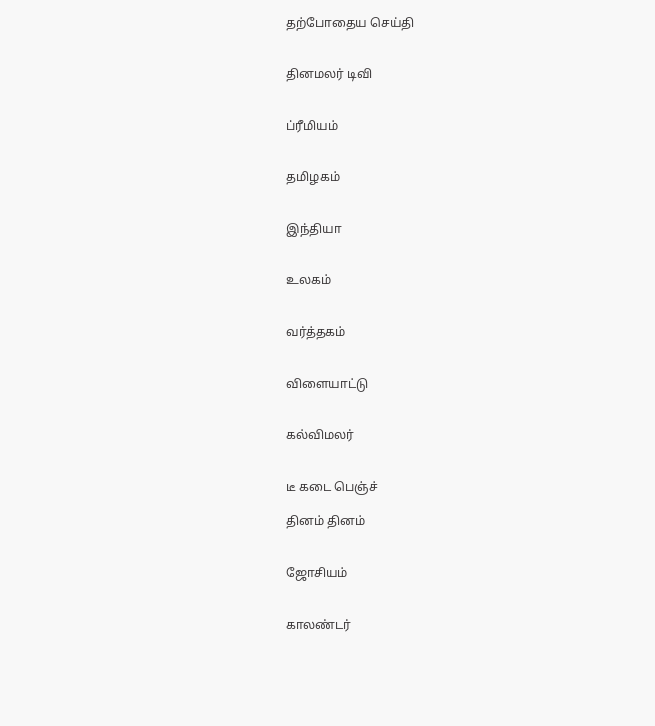தற்போதைய செய்தி


தினமலர் டிவி


ப்ரீமியம்


தமிழகம்


இந்தியா


உலகம்


வர்த்தகம்


விளையாட்டு


கல்விமலர்


டீ கடை பெஞ்ச்

தினம் தினம்


ஜோசியம்


காலண்டர்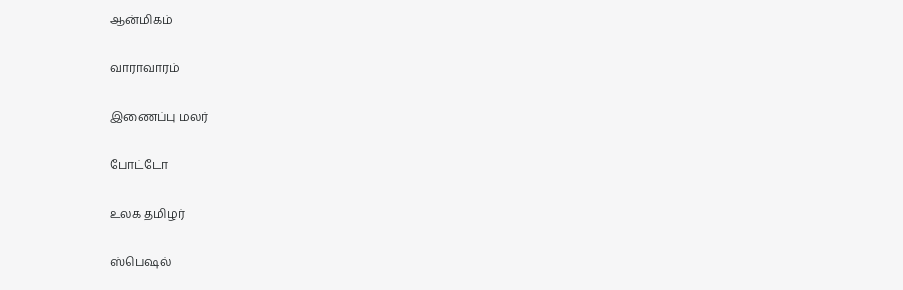ஆன்மிகம்


வாராவாரம்


இணைப்பு மலர்


போட்டோ


உலக தமிழர்


ஸ்பெஷல்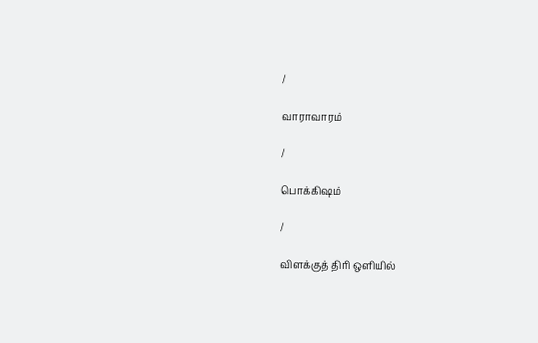/

வாராவாரம்

/

பொக்கிஷம்

/

விளக்குத் திரி ஒளியில்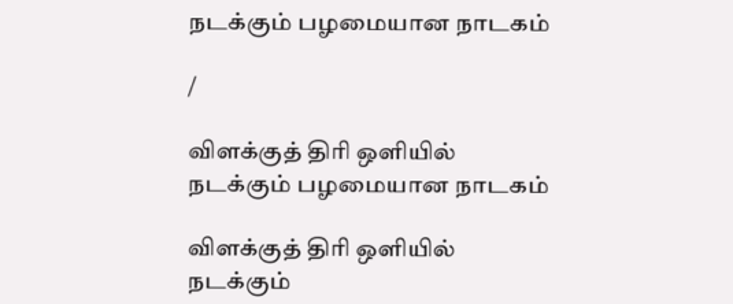நடக்கும் பழமையான நாடகம்

/

விளக்குத் திரி ஒளியில் நடக்கும் பழமையான நாடகம்

விளக்குத் திரி ஒளியில் நடக்கும்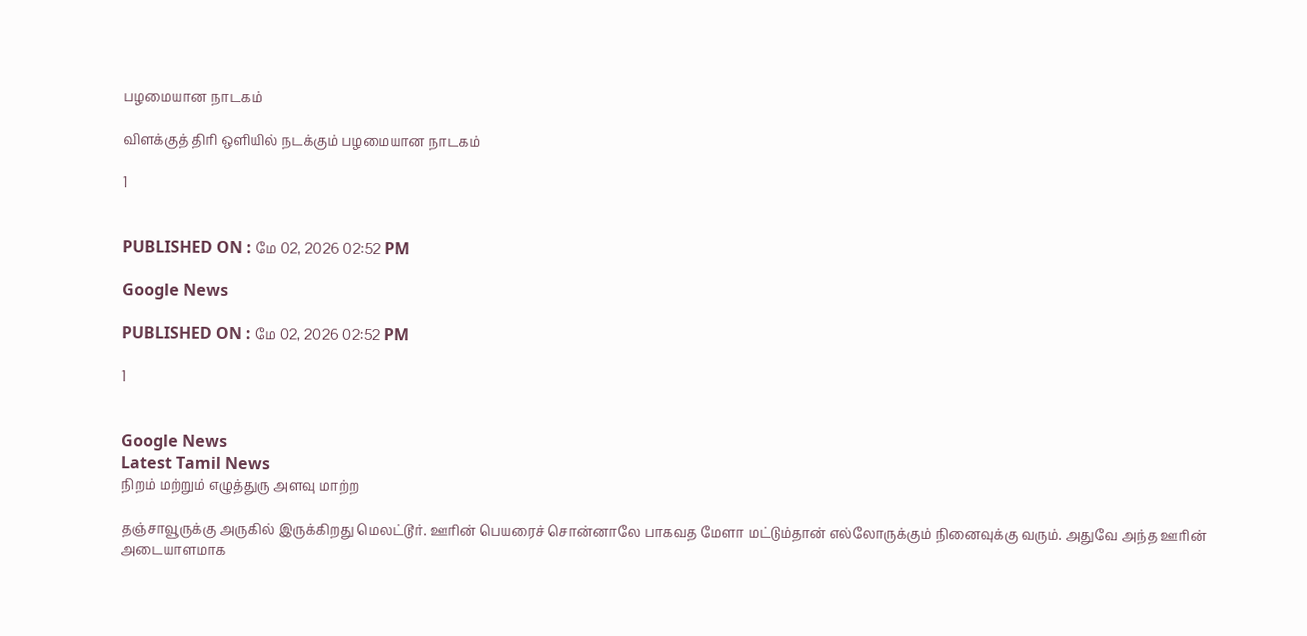பழமையான நாடகம்

விளக்குத் திரி ஒளியில் நடக்கும் பழமையான நாடகம்

1


PUBLISHED ON : மே 02, 2026 02:52 PM

Google News

PUBLISHED ON : மே 02, 2026 02:52 PM

1


Google News
Latest Tamil News
நிறம் மற்றும் எழுத்துரு அளவு மாற்ற

தஞ்சாவூருக்கு அருகில் இருக்கிறது மெலட்டூர். ஊரின் பெயரைச் சொன்னாலே பாகவத மேளா மட்டும்தான் எல்லோருக்கும் நினைவுக்கு வரும். அதுவே அந்த ஊரின் அடையாளமாக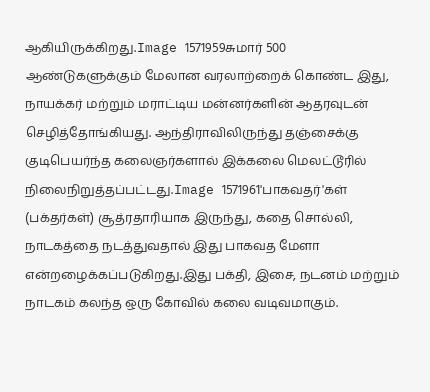ஆகியிருக்கிறது.Image 1571959சுமார் 500 ஆண்டுகளுக்கும் மேலான வரலாற்றைக் கொண்ட இது, நாயக்கர் மற்றும் மராட்டிய மன்னர்களின் ஆதரவுடன் செழித்தோங்கியது. ஆந்திராவிலிருந்து தஞ்சைக்கு குடிபெயர்ந்த கலைஞர்களால் இக்கலை மெலட்டூரில் நிலைநிறுத்தப்பட்டது.Image 1571961'பாகவதர்'கள் (பக்தர்கள்) சூத்ரதாரியாக இருந்து, கதை சொல்லி, நாடகத்தை நடத்துவதால் இது பாகவத மேளா என்றழைக்கப்படுகிறது.இது பக்தி, இசை, நடனம் மற்றும் நாடகம் கலந்த ஒரு கோவில் கலை வடிவமாகும்.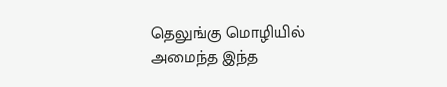தெலுங்கு மொழியில் அமைந்த இந்த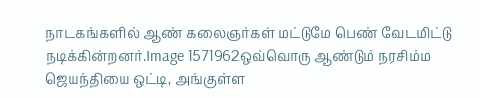நாடகங்களில் ஆண் கலைஞர்கள் மட்டுமே பெண் வேடமிட்டு நடிக்கின்றனர்.Image 1571962ஒவ்வொரு ஆண்டும் நரசிம்ம ஜெயந்தியை ஒட்டி, அங்குள்ள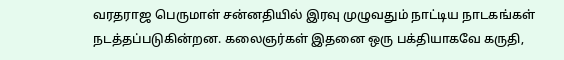வரதராஜ பெருமாள் சன்னதியில் இரவு முழுவதும் நாட்டிய நாடகங்கள் நடத்தப்படுகின்றன. கலைஞர்கள் இதனை ஒரு பக்தியாகவே கருதி,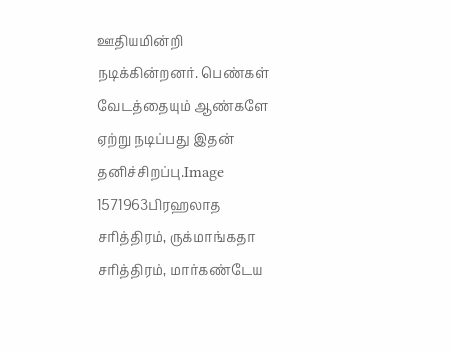ஊதியமின்றி நடிக்கின்றனர். பெண்கள் வேடத்தையும் ஆண்களே ஏற்று நடிப்பது இதன் தனிச்சிறப்பு.Image 1571963பிரஹலாத சரித்திரம், ருக்மாங்கதா சரித்திரம், மார்கண்டேய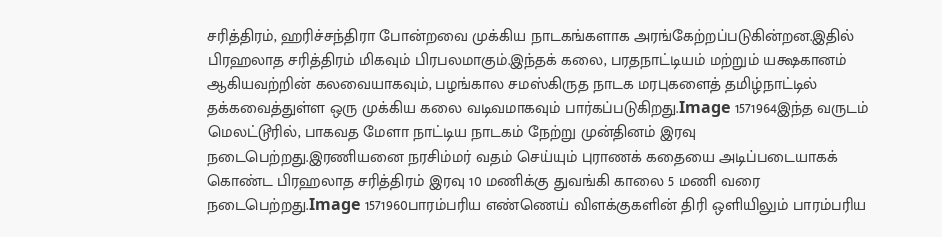சரித்திரம், ஹரிச்சந்திரா போன்றவை முக்கிய நாடகங்களாக அரங்கேற்றப்படுகின்றன.இதில் பிரஹலாத சரித்திரம் மிகவும் பிரபலமாகும்.இந்தக் கலை, பரதநாட்டியம் மற்றும் யக்ஷகானம் ஆகியவற்றின் கலவையாகவும், பழங்கால சமஸ்கிருத நாடக மரபுகளைத் தமிழ்நாட்டில் தக்கவைத்துள்ள ஒரு முக்கிய கலை வடிவமாகவும் பார்கப்படுகிறது.Image 1571964இந்த வருடம் மெலட்டூரில், பாகவத மேளா நாட்டிய நாடகம் நேற்று முன்தினம் இரவு நடைபெற்றது.இரணியனை நரசிம்மர் வதம் செய்யும் புராணக் கதையை அடிப்படையாகக் கொண்ட பிரஹலாத சரித்திரம் இரவு 10 மணிக்கு துவங்கி காலை 5 மணி வரை நடைபெற்றது.Image 1571960பாரம்பரிய எண்ணெய் விளக்குகளின் திரி ஒளியிலும் பாரம்பரிய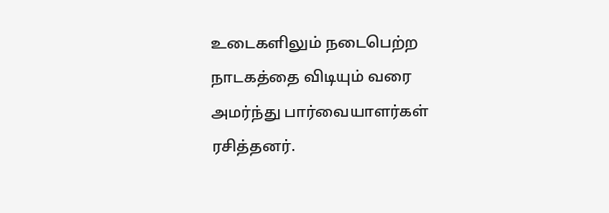உடைகளிலும் நடைபெற்ற நாடகத்தை விடியும் வரை அமர்ந்து பார்வையாளர்கள் ரசித்தனர்.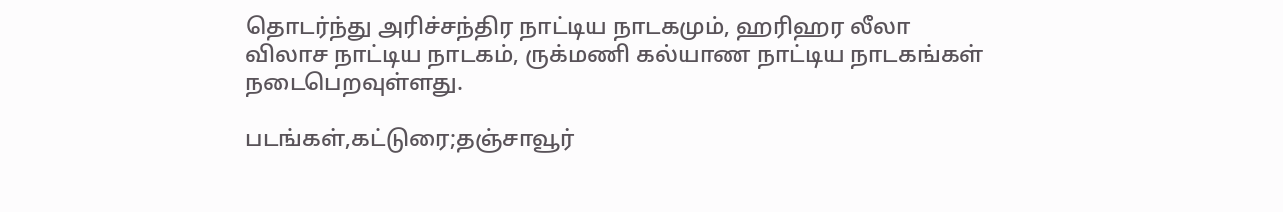தொடர்ந்து அரிச்சந்திர நாட்டிய நாடகமும், ஹரிஹர லீலா விலாச நாட்டிய நாடகம், ருக்மணி கல்யாண நாட்டிய நாடகங்கள் நடைபெறவுள்ளது.

படங்கள்,கட்டுரை;தஞ்சாவூர்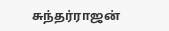சுந்தர்ராஜன்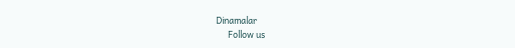Dinamalar
      Follow us